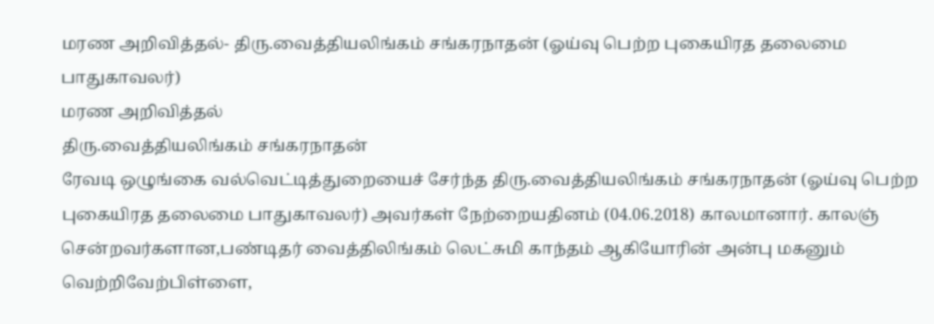மரண அறிவித்தல்- திரு.வைத்தியலிங்கம் சங்கரநாதன் (ஓய்வு பெற்ற புகையிரத தலைமை பாதுகாவலர்)
மரண அறிவித்தல்
திரு.வைத்தியலிங்கம் சங்கரநாதன்
ரேவடி ஒழுங்கை வல்வெட்டித்துறையைச் சேர்ந்த திரு.வைத்தியலிங்கம் சங்கரநாதன் (ஓய்வு பெற்ற புகையிரத தலைமை பாதுகாவலர்) அவர்கள் நேற்றையதினம் (04.06.2018) காலமானார். காலஞ் சென்றவர்களான,பண்டிதர் வைத்திலிங்கம் லெட்சுமி காந்தம் ஆகியோரின் அன்பு மகனும் வெற்றிவேற்பிள்ளை,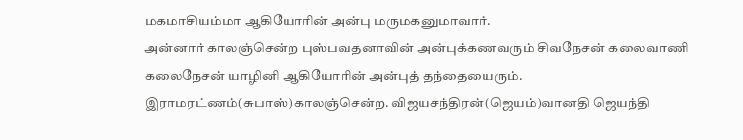மகமாசியம்மா ஆகியோரின் அன்பு மருமகனுமாவார்.
அன்னார் காலஞ்சென்ற புஸ்பவதனாவின் அன்புக்கணவரும் சிவநேசன் கலைவாணி கலைநேசன் யாழினி ஆகியோரின் அன்புத் தந்தையைரும். இராமரட்ணம்(சுபாஸ்)காலஞ்சென்ற. விஜயசந்திரன்(ஜெயம்)வானதி ஜெயந்தி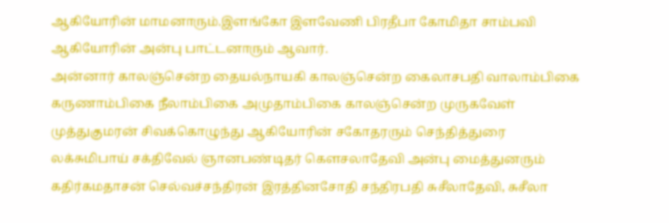ஆகியோரின் மாமனாரும்.இளங்கோ இளவேணி பிரதீபா கோமிதா சாம்பவி ஆகியோரின் அன்பு பாட்டனாரும் ஆவார்.
அன்னார் காலஞ்சென்ற தையல்நாயகி காலஞ்சென்ற கைலாசபதி வாலாம்பிகை கருணாம்பிகை நீலாம்பிகை அமுதாம்பிகை காலஞ்சென்ற முருகவேள் முத்துகுமரன் சிவக்கொழுந்து ஆகியோரின் சகோதரரும் செந்தித்துரை லக்சுமிபாய் சக்திவேல் ஞானபண்டிதர் கௌசலாதேவி அன்பு மைத்துனரும்
கதிர்கமதாசன் செல்வச்சந்திரன் இரத்தினசோதி சந்திரபதி சுசீலாதேவி, சுசீலா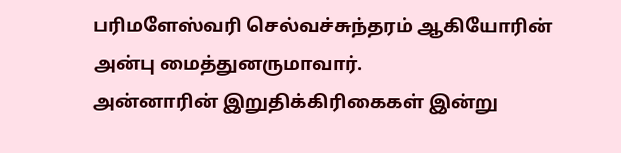பரிமளேஸ்வரி செல்வச்சுந்தரம் ஆகியோரின் அன்பு மைத்துனருமாவார்.
அன்னாரின் இறுதிக்கிரிகைகள் இன்று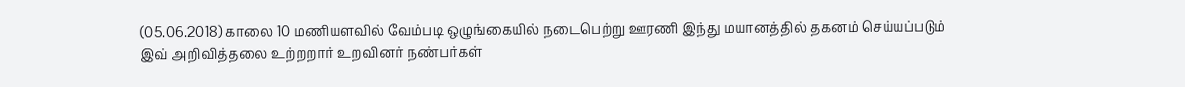(05.06.2018) காலை 10 மணியளவில் வேம்படி ஒழுங்கையில் நடைபெற்று ஊரணி இந்து மயானத்தில் தகனம் செய்யப்படும்
இவ் அறிவித்தலை உற்றறார் உறவினர் நண்பர்கள்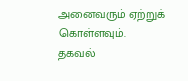அனைவரும் ஏற்றுக் கொள்ளவும்.
தகவல்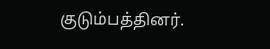குடும்பத்தினர்.